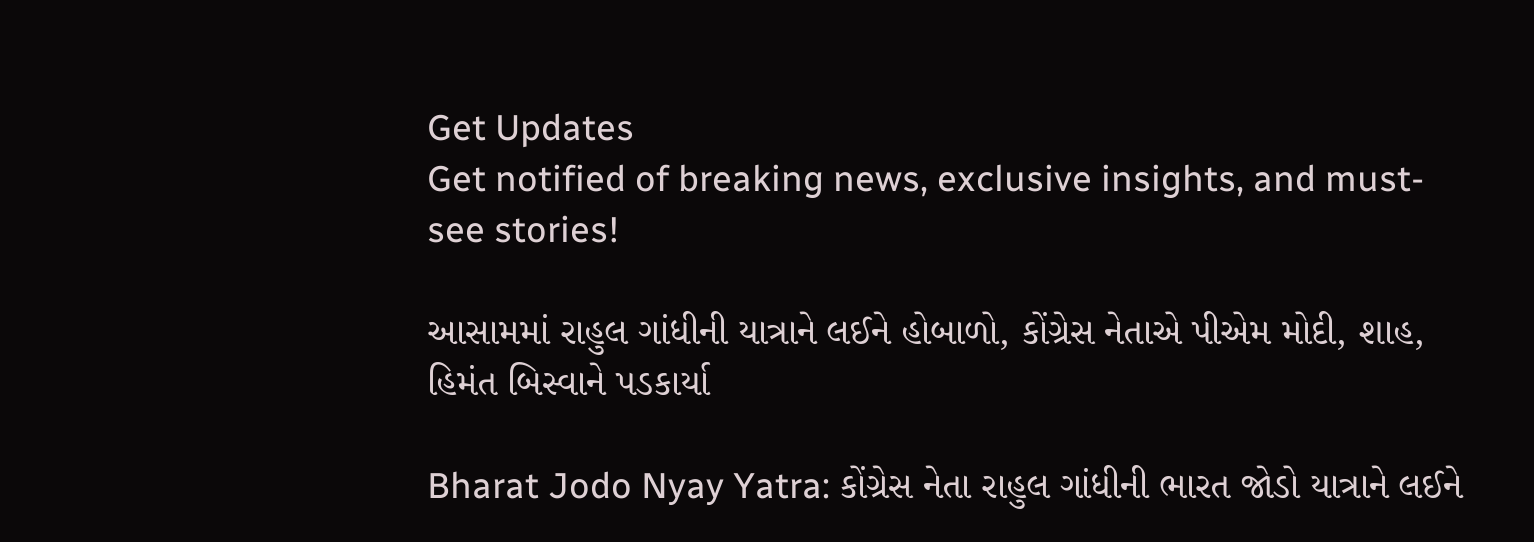Get Updates
Get notified of breaking news, exclusive insights, and must-see stories!

આસામમાં રાહુલ ગાંધીની યાત્રાને લઈને હોબાળો, કોંગ્રેસ નેતાએ પીએમ મોદી, શાહ, હિમંત બિસ્વાને પડકાર્યા

Bharat Jodo Nyay Yatra: કોંગ્રેસ નેતા રાહુલ ગાંધીની ભારત જોડો યાત્રાને લઈને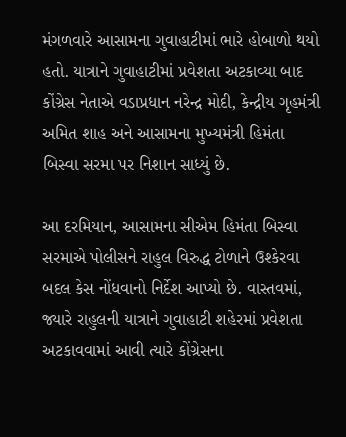મંગળવારે આસામના ગુવાહાટીમાં ભારે હોબાળો થયો હતો. યાત્રાને ગુવાહાટીમાં પ્રવેશતા અટકાવ્યા બાદ કોંગ્રેસ નેતાએ વડાપ્રધાન નરેન્દ્ર મોદી, કેન્દ્રીય ગૃહમંત્રી અમિત શાહ અને આસામના મુખ્યમંત્રી હિમંતા બિસ્વા સરમા પર નિશાન સાધ્યું છે.

આ દરમિયાન, આસામના સીએમ હિમંતા બિસ્વા સરમાએ પોલીસને રાહુલ વિરુદ્ધ ટોળાને ઉશ્કેરવા બદલ કેસ નોંધવાનો નિર્દેશ આપ્યો છે. વાસ્તવમાં, જ્યારે રાહુલની યાત્રાને ગુવાહાટી શહેરમાં પ્રવેશતા અટકાવવામાં આવી ત્યારે કોંગ્રેસના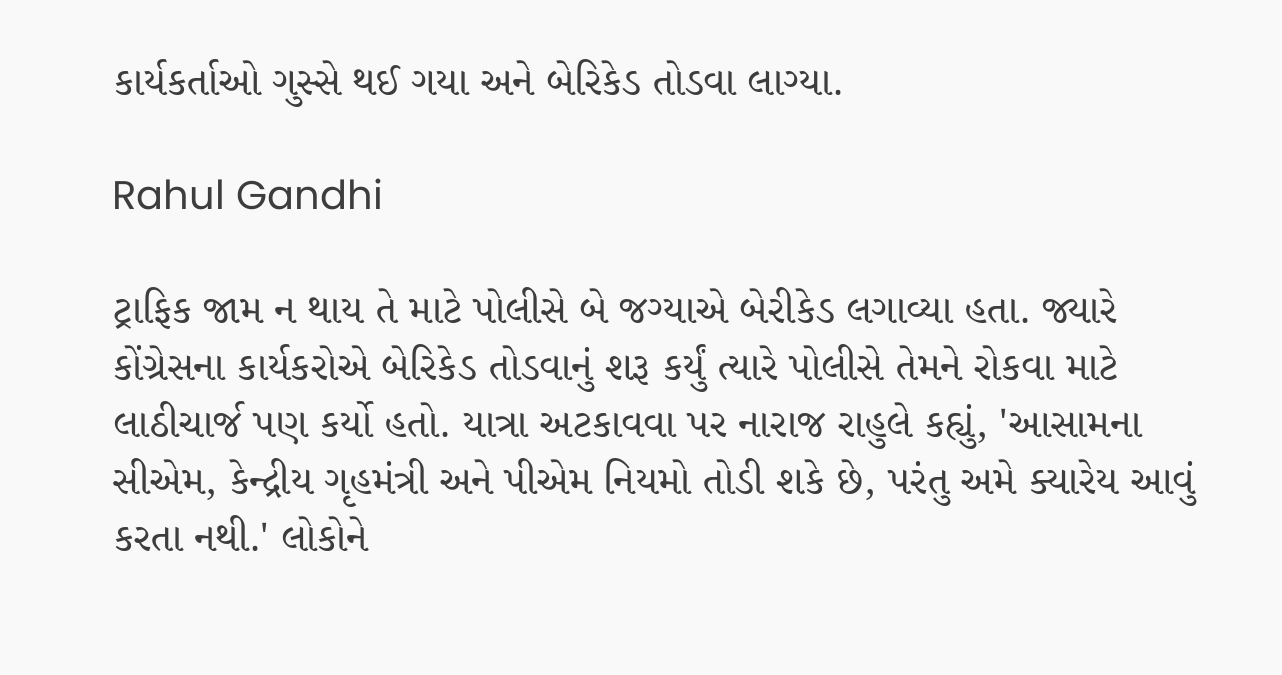કાર્યકર્તાઓ ગુસ્સે થઈ ગયા અને બેરિકેડ તોડવા લાગ્યા.

Rahul Gandhi

ટ્રાફિક જામ ન થાય તે માટે પોલીસે બે જગ્યાએ બેરીકેડ લગાવ્યા હતા. જ્યારે કોંગ્રેસના કાર્યકરોએ બેરિકેડ તોડવાનું શરૂ કર્યું ત્યારે પોલીસે તેમને રોકવા માટે લાઠીચાર્જ પણ કર્યો હતો. યાત્રા અટકાવવા પર નારાજ રાહુલે કહ્યું, 'આસામના સીએમ, કેન્દ્રીય ગૃહમંત્રી અને પીએમ નિયમો તોડી શકે છે, પરંતુ અમે ક્યારેય આવું કરતા નથી.' લોકોને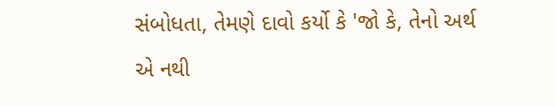સંબોધતા, તેમણે દાવો કર્યો કે 'જો કે, તેનો અર્થ એ નથી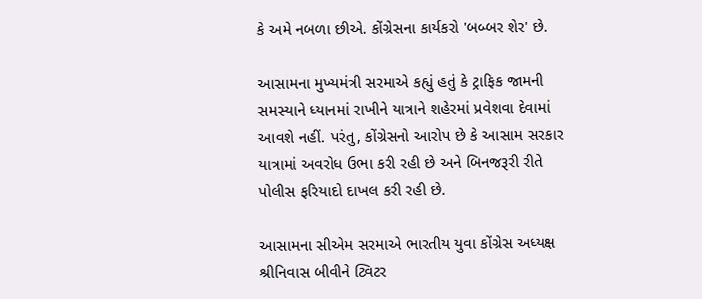કે અમે નબળા છીએ. કોંગ્રેસના કાર્યકરો 'બબ્બર શેર' છે.

આસામના મુખ્યમંત્રી સરમાએ કહ્યું હતું કે ટ્રાફિક જામની સમસ્યાને ધ્યાનમાં રાખીને યાત્રાને શહેરમાં પ્રવેશવા દેવામાં આવશે નહીં. પરંતુ, કોંગ્રેસનો આરોપ છે કે આસામ સરકાર યાત્રામાં અવરોધ ઉભા કરી રહી છે અને બિનજરૂરી રીતે પોલીસ ફરિયાદો દાખલ કરી રહી છે.

આસામના સીએમ સરમાએ ભારતીય યુવા કોંગ્રેસ અધ્યક્ષ શ્રીનિવાસ બીવીને ટ્વિટર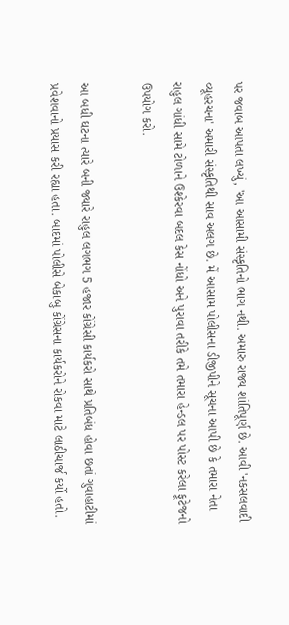પર જવાબ આપતા લખ્યું, 'આ આસામી સંસ્કૃતિનો ભાગ નથી. અમારુ રાજ્ય શાંતિપૂર્ણ છે. આવી 'નકસલવાદી વ્યૂહરચના' અમારી સંસ્કૃતિથી સાવ અલગ છે. મેં આસામ પોલીસના ડીજીપીને સૂચના આપી છે કે તમારા નેતા રાહુલ ગાંધી સામે ટોળાને ઉશ્કેરવા બદલ કેસ નોંધો અને પુરાવા તરીકે તમે તમારા હેન્ડલ પર પોસ્ટ કરેલા ફૂટેજનો ઉપયોગ કરો.

આ બધી ઘટના ત્યારે બની જ્યારે રાહુલ લગભગ 5 હજાર કોંગ્રેસી કાર્યકરો સાથે પ્રતિબંધ હોવા છતાં ગુવાહાટીમાં પ્રવેશવાનો પ્રયાસ કરી રહ્યા હતા. બાદમાં પોલીસે બેકાબુ કોંગ્રેસના કાર્યકરોને રોકવા માટે લાઠીચાર્જ કર્યો હતો.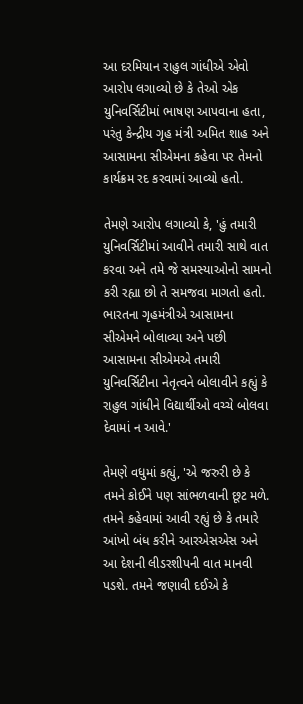આ દરમિયાન રાહુલ ગાંધીએ એવો આરોપ લગાવ્યો છે કે તેઓ એક યુનિવર્સિટીમાં ભાષણ આપવાના હતા, પરંતુ કેન્દ્રીય ગૃહ મંત્રી અમિત શાહ અને આસામના સીએમના કહેવા પર તેમનો કાર્યક્રમ રદ કરવામાં આવ્યો હતો.

તેમણે આરોપ લગાવ્યો કે, 'હું તમારી યુનિવર્સિટીમાં આવીને તમારી સાથે વાત કરવા અને તમે જે સમસ્યાઓનો સામનો કરી રહ્યા છો તે સમજવા માગતો હતો. ભારતના ગૃહમંત્રીએ આસામના સીએમને બોલાવ્યા અને પછી આસામના સીએમએ તમારી યુનિવર્સિટીના નેતૃત્વને બોલાવીને કહ્યું કે રાહુલ ગાંધીને વિદ્યાર્થીઓ વચ્ચે બોલવા દેવામાં ન આવે.'

તેમણે વધુમાં કહ્યું, 'એ જરુરી છે કે તમને કોઈને પણ સાંભળવાની છૂટ મળે. તમને કહેવામાં આવી રહ્યું છે કે તમારે આંખો બંધ કરીને આરએસએસ અને આ દેશની લીડરશીપની વાત માનવી પડશે. તમને જણાવી દઈએ કે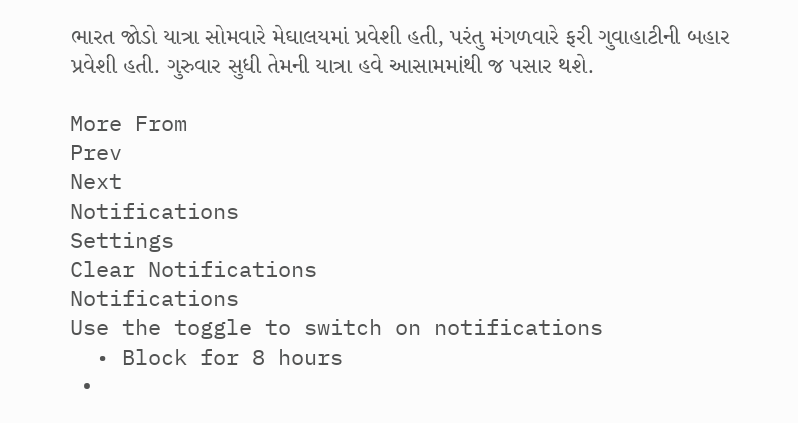ભારત જોડો યાત્રા સોમવારે મેઘાલયમાં પ્રવેશી હતી, પરંતુ મંગળવારે ફરી ગુવાહાટીની બહાર પ્રવેશી હતી. ગુરુવાર સુધી તેમની યાત્રા હવે આસામમાંથી જ પસાર થશે.

More From
Prev
Next
Notifications
Settings
Clear Notifications
Notifications
Use the toggle to switch on notifications
  • Block for 8 hours
  •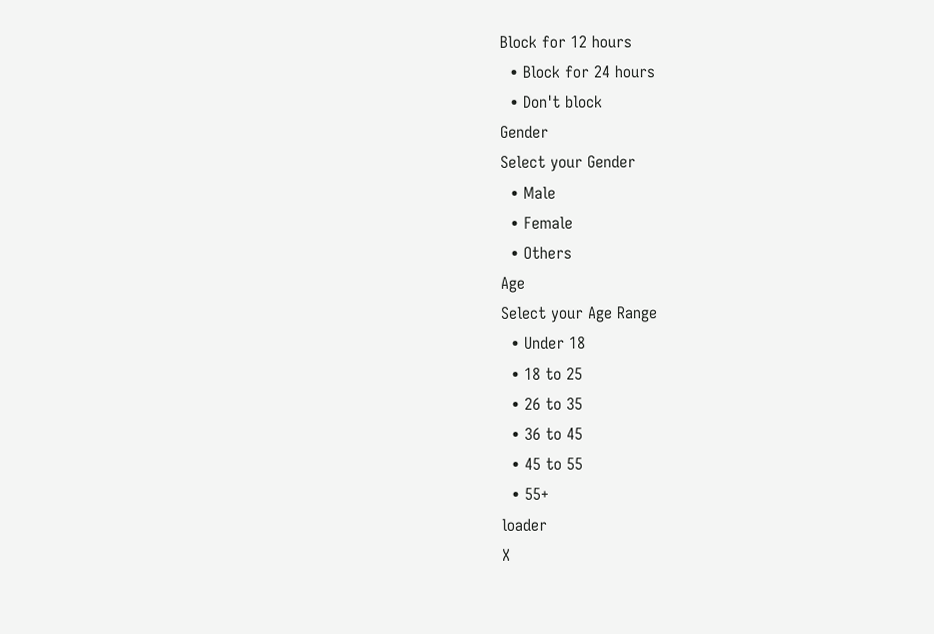Block for 12 hours
  • Block for 24 hours
  • Don't block
Gender
Select your Gender
  • Male
  • Female
  • Others
Age
Select your Age Range
  • Under 18
  • 18 to 25
  • 26 to 35
  • 36 to 45
  • 45 to 55
  • 55+
loader
X